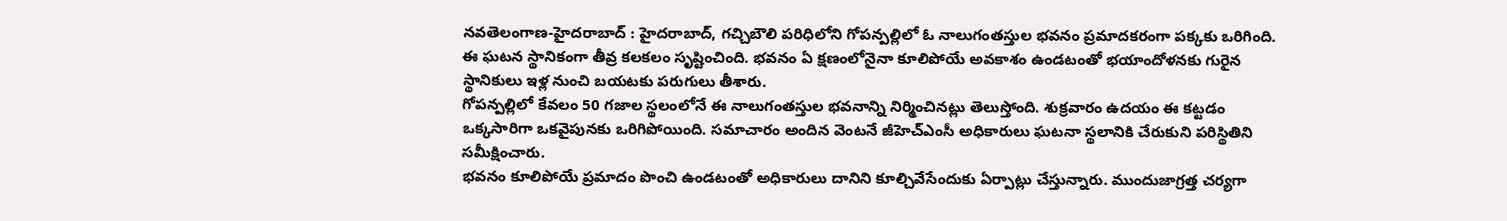నవతెలంగాణ-హైదరాబాద్ : హైదరాబాద్, గచ్చిబౌలి పరిధిలోని గోపన్పల్లిలో ఓ నాలుగంతస్తుల భవనం ప్రమాదకరంగా పక్కకు ఒరిగింది. ఈ ఘటన స్థానికంగా తీవ్ర కలకలం సృష్టించింది. భవనం ఏ క్షణంలోనైనా కూలిపోయే అవకాశం ఉండటంతో భయాందోళనకు గురైన స్థానికులు ఇళ్ల నుంచి బయటకు పరుగులు తీశారు.
గోపన్పల్లిలో కేవలం 50 గజాల స్థలంలోనే ఈ నాలుగంతస్తుల భవనాన్ని నిర్మించినట్లు తెలుస్తోంది. శుక్రవారం ఉదయం ఈ కట్టడం ఒక్కసారిగా ఒకవైపునకు ఒరిగిపోయింది. సమాచారం అందిన వెంటనే జీహెచ్ఎంసీ అధికారులు ఘటనా స్థలానికి చేరుకుని పరిస్థితిని సమీక్షించారు.
భవనం కూలిపోయే ప్రమాదం పొంచి ఉండటంతో అధికారులు దానిని కూల్చివేసేందుకు ఏర్పాట్లు చేస్తున్నారు. ముందుజాగ్రత్త చర్యగా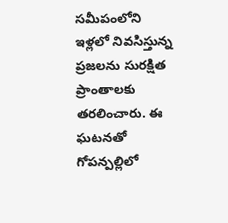సమీపంలోని ఇళ్లలో నివసిస్తున్న ప్రజలను సురక్షిత ప్రాంతాలకు తరలించారు. ఈ ఘటనతో గోపన్పల్లిలో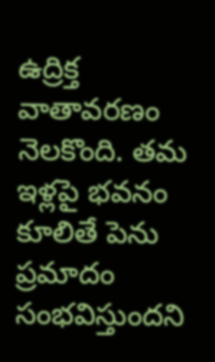ఉద్రిక్త వాతావరణం నెలకొంది. తమ ఇళ్లపై భవనం కూలితే పెను ప్రమాదం సంభవిస్తుందని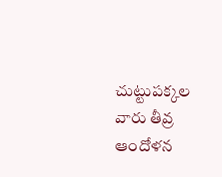చుట్టుపక్కల వారు తీవ్ర ఆందోళన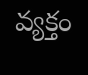వ్యక్తం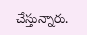చేస్తున్నారు.